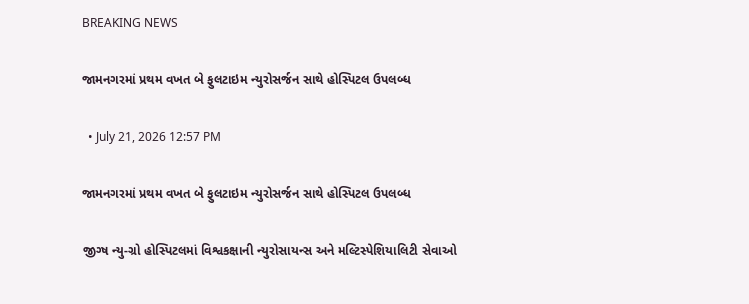BREAKING NEWS

જામનગરમાં પ્રથમ વખત બે ફુલટાઇમ ન્યુરોસર્જન સાથે હોસ્પિટલ ઉપલબ્ધ

  • July 21, 2026 12:57 PM

જામનગરમાં પ્રથમ વખત બે ફુલટાઇમ ન્યુરોસર્જન સાથે હોસ્પિટલ ઉપલબ્ધ

જીગ્ષ ન્યુ-ગ્રો હોસ્પિટલમાં વિશ્વકક્ષાની ન્યુરોસાયન્સ અને મલ્ટિસ્પેશિયાલિટી સેવાઓ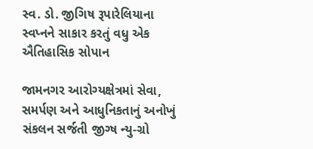સ્વ. ડો. જીગિષ રૂપારેલિયાના સ્વપ્નને સાકાર કરતું વધુ એક ઐતિહાસિક સોપાન

જામનગર આરોગ્યક્ષેત્રમાં સેવા, સમર્પણ અને આધુનિકતાનું અનોખું સંકલન સર્જતી જીગ્ષ ન્યુ-ગ્રો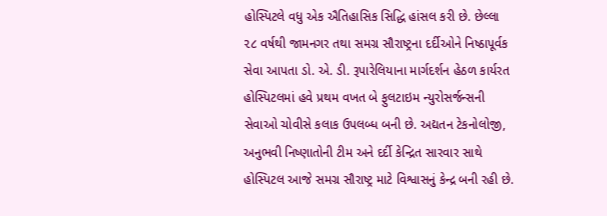હોસ્પિટલે વધુ એક ઐતિહાસિક સિદ્ધિ હાંસલ કરી છે. છેલ્લા ૨૮ વર્ષથી જામનગર તથા સમગ્ર સૌરાષ્ટ્રના દર્દીઓને નિષ્ઠાપૂર્વક સેવા આપતા ડો. એ. ડી. રૂપારેલિયાના માર્ગદર્શન હેઠળ કાર્યરત હોસ્પિટલમાં હવે પ્રથમ વખત બે ફુલટાઇમ ન્યુરોસર્જન્સની સેવાઓ ચોવીસે કલાક ઉપલબ્ધ બની છે. અદ્યતન ટેકનોલોજી, અનુભવી નિષ્ણાતોની ટીમ અને દર્દી કેન્દ્રિત સારવાર સાથે હોસ્પિટલ આજે સમગ્ર સૌરાષ્ટ્ર માટે વિશ્વાસનું કેન્દ્ર બની રહી છે.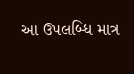આ ઉપલબ્ધિ માત્ર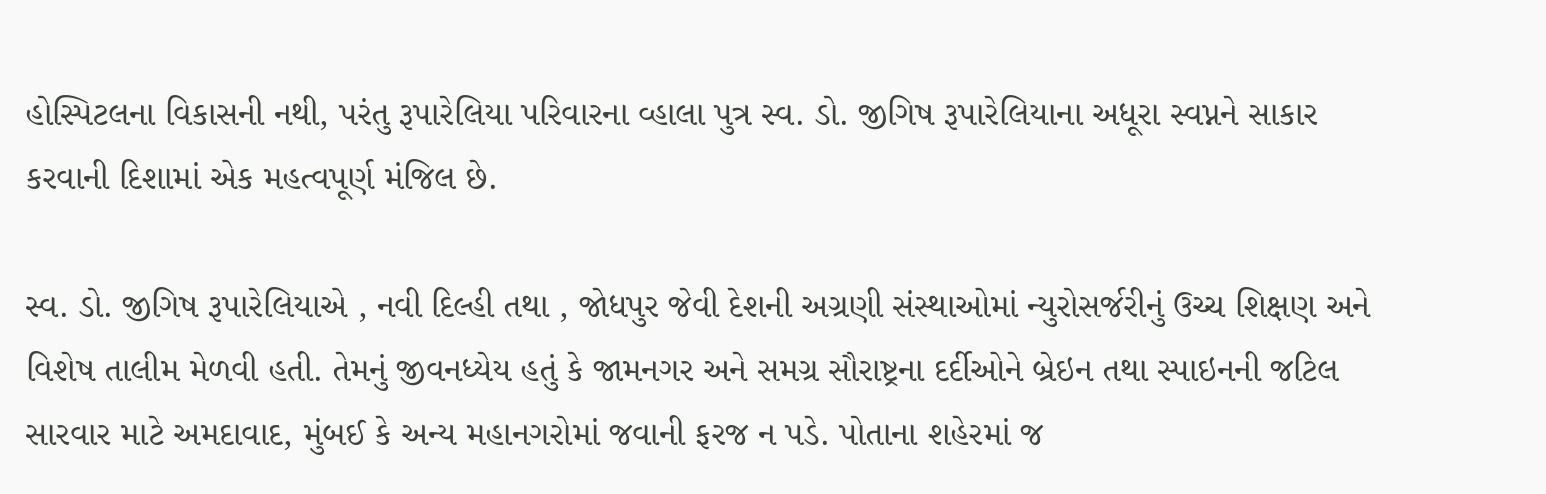હોસ્પિટલના વિકાસની નથી, પરંતુ રૂપારેલિયા પરિવારના વ્હાલા પુત્ર સ્વ. ડો. જીગિષ રૂપારેલિયાના અધૂરા સ્વપ્નને સાકાર કરવાની દિશામાં એક મહત્વપૂર્ણ મંજિલ છે.

સ્વ. ડો. જીગિષ રૂપારેલિયાએ , નવી દિલ્હી તથા , જોધપુર જેવી દેશની અગ્રણી સંસ્થાઓમાં ન્યુરોસર્જરીનું ઉચ્ચ શિક્ષણ અને વિશેષ તાલીમ મેળવી હતી. તેમનું જીવનધ્યેય હતું કે જામનગર અને સમગ્ર સૌરાષ્ટ્રના દર્દીઓને બ્રેઇન તથા સ્પાઇનની જટિલ સારવાર માટે અમદાવાદ, મુંબઈ કે અન્ય મહાનગરોમાં જવાની ફરજ ન પડે. પોતાના શહેરમાં જ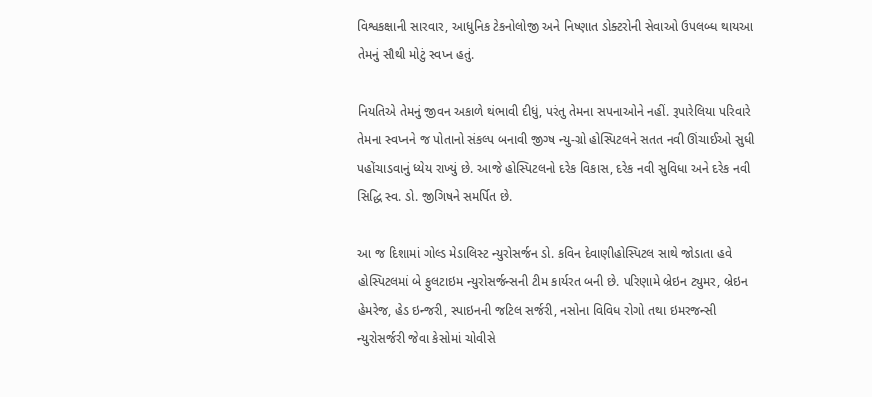વિશ્વકક્ષાની સારવાર, આધુનિક ટેકનોલોજી અને નિષ્ણાત ડોક્ટરોની સેવાઓ ઉપલબ્ધ થાયઆ તેમનું સૌથી મોટું સ્વપ્ન હતું.

નિયતિએ તેમનું જીવન અકાળે થંભાવી દીધું, પરંતુ તેમના સપનાઓને નહીં. રૂપારેલિયા પરિવારે તેમના સ્વપ્નને જ પોતાનો સંકલ્પ બનાવી જીગ્ષ ન્યુ-ગ્રો હોસ્પિટલને સતત નવી ઊંચાઈઓ સુધી પહોંચાડવાનું ધ્યેય રાખ્યું છે. આજે હોસ્પિટલનો દરેક વિકાસ, દરેક નવી સુવિધા અને દરેક નવી સિદ્ધિ સ્વ. ડો. જીગિષને સમર્પિત છે.

આ જ દિશામાં ગોલ્ડ મેડાલિસ્ટ ન્યુરોસર્જન ડો. કવિન દેવાણીહોસ્પિટલ સાથે જોડાતા હવે હોસ્પિટલમાં બે ફુલટાઇમ ન્યુરોસર્જન્સની ટીમ કાર્યરત બની છે. પરિણામે બ્રેઇન ટ્યુમર, બ્રેઇન હેમરેજ, હેડ ઇન્જરી, સ્પાઇનની જટિલ સર્જરી, નસોના વિવિધ રોગો તથા ઇમરજન્સી ન્યુરોસર્જરી જેવા કેસોમાં ચોવીસે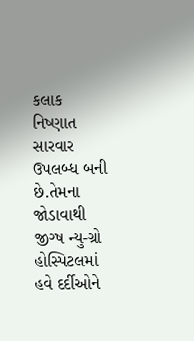કલાક નિષ્ણાત સારવાર ઉપલબ્ધ બની છે.તેમના જોડાવાથી જીગ્ષ ન્યુ-ગ્રો હોસ્પિટલમાં હવે દર્દીઓને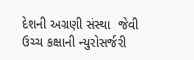દેશની અગ્રણી સંસ્થા  જેવી ઉચ્ચ કક્ષાની ન્યુરોસર્જરી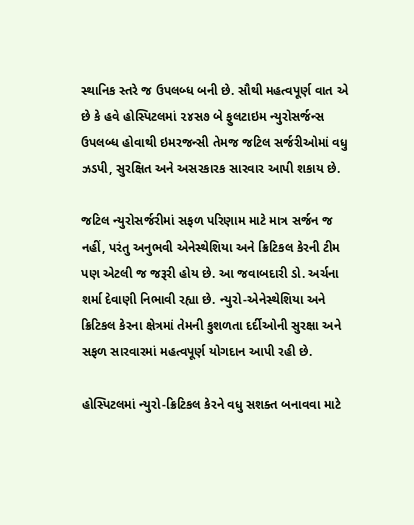સ્થાનિક સ્તરે જ ઉપલબ્ધ બની છે. સૌથી મહત્વપૂર્ણ વાત એ છે કે હવે હોસ્પિટલમાં ૨૪સ૭ બે ફુલટાઇમ ન્યુરોસર્જન્સ ઉપલબ્ધ હોવાથી ઇમરજન્સી તેમજ જટિલ સર્જરીઓમાં વધુ ઝડપી, સુરક્ષિત અને અસરકારક સારવાર આપી શકાય છે.

જટિલ ન્યુરોસર્જરીમાં સફળ પરિણામ માટે માત્ર સર્જન જ નહીં, પરંતુ અનુભવી એનેસ્થેશિયા અને ક્રિટિકલ કેરની ટીમ પણ એટલી જ જરૂરી હોય છે. આ જવાબદારી ડો. અર્ચના શર્મા દેવાણી નિભાવી રહ્યા છે. ન્યુરો-એનેસ્થેશિયા અને ક્રિટિકલ કેરના ક્ષેત્રમાં તેમની કુશળતા દર્દીઓની સુરક્ષા અને સફળ સારવારમાં મહત્વપૂર્ણ યોગદાન આપી રહી છે.

હોસ્પિટલમાં ન્યુરો-ક્રિટિકલ કેરને વધુ સશક્ત બનાવવા માટે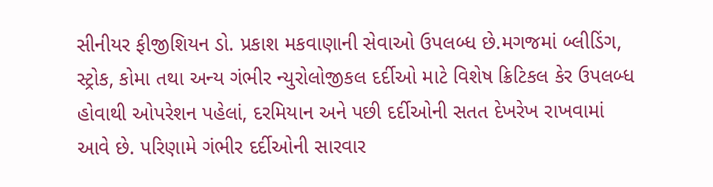સીનીયર ફીજીશિયન ડો. પ્રકાશ મકવાણાની સેવાઓ ઉપલબ્ધ છે.મગજમાં બ્લીડિંગ, સ્ટ્રોક, કોમા તથા અન્ય ગંભીર ન્યુરોલોજીકલ દર્દીઓ માટે વિશેષ ક્રિટિકલ કેર ઉપલબ્ધ હોવાથી ઓપરેશન પહેલાં, દરમિયાન અને પછી દર્દીઓની સતત દેખરેખ રાખવામાં આવે છે. પરિણામે ગંભીર દર્દીઓની સારવાર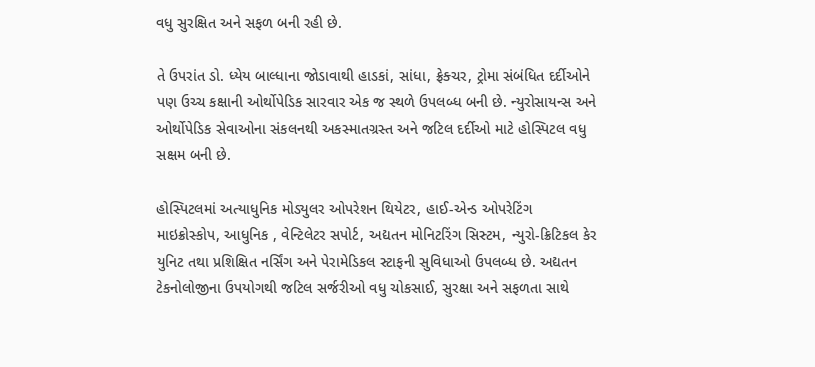વધુ સુરક્ષિત અને સફળ બની રહી છે.

તે ઉપરાંત ડો. ધ્યેય બાલ્ધાના જોડાવાથી હાડકાં, સાંધા, ફ્રેક્ચર, ટ્રોમા સંબંધિત દર્દીઓને પણ ઉચ્ચ કક્ષાની ઓર્થોપેડિક સારવાર એક જ સ્થળે ઉપલબ્ધ બની છે. ન્યુરોસાયન્સ અને ઓર્થોપેડિક સેવાઓના સંકલનથી અકસ્માતગ્રસ્ત અને જટિલ દર્દીઓ માટે હોસ્પિટલ વધુ સક્ષમ બની છે.

હોસ્પિટલમાં અત્યાધુનિક મોડ્યુલર ઓપરેશન થિયેટર, હાઈ-એન્ડ ઓપરેટિંગ માઇક્રોસ્કોપ, આધુનિક , વેન્ટિલેટર સપોર્ટ, અદ્યતન મોનિટરિંગ સિસ્ટમ, ન્યુરો-ક્રિટિકલ કેર યુનિટ તથા પ્રશિક્ષિત નર્સિંગ અને પેરામેડિકલ સ્ટાફની સુવિધાઓ ઉપલબ્ધ છે. અદ્યતન ટેકનોલોજીના ઉપયોગથી જટિલ સર્જરીઓ વધુ ચોકસાઈ, સુરક્ષા અને સફળતા સાથે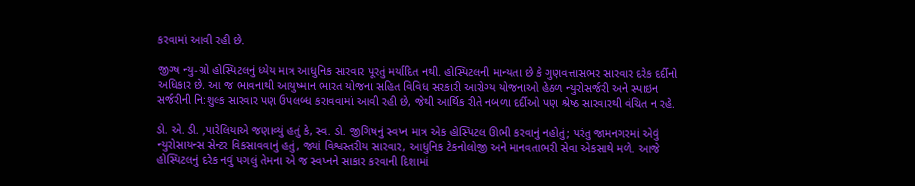કરવામાં આવી રહી છે.

જીગ્ષ ન્યુ-ગ્રો હોસ્પિટલનું ધ્યેય માત્ર આધુનિક સારવાર પૂરતું મર્યાદિત નથી. હોસ્પિટલની માન્યતા છે કે ગુણવત્તાસભર સારવાર દરેક દર્દીનો અધિકાર છે. આ જ ભાવનાથી આયુષ્માન ભારત યોજના સહિત વિવિધ સરકારી આરોગ્ય યોજનાઓ હેઠળ ન્યુરોસર્જરી અને સ્પાઇન સર્જરીની નિ:શુલ્ક સારવાર પણ ઉપલબ્ધ કરાવવામાં આવી રહી છે, જેથી આર્થિક રીતે નબળા દર્દીઓ પણ શ્રેષ્ઠ સારવારથી વંચિત ન રહે.

ડો. એ. ડી. ‚પારેલિયાએ જણાવ્યું હતું કે, સ્વ. ડો. જીગિષનું સ્વપ્ન માત્ર એક હોસ્પિટલ ઊભી કરવાનું નહોતું; પરંતુ જામનગરમાં એવું ન્યુરોસાયન્સ સેન્ટર વિકસાવવાનું હતું, જ્યાં વિશ્વસ્તરીય સારવાર, આધુનિક ટેકનોલોજી અને માનવતાભરી સેવા એકસાથે મળે. આજે હોસ્પિટલનું દરેક નવું પગલું તેમના એ જ સ્વપ્નને સાકાર કરવાની દિશામાં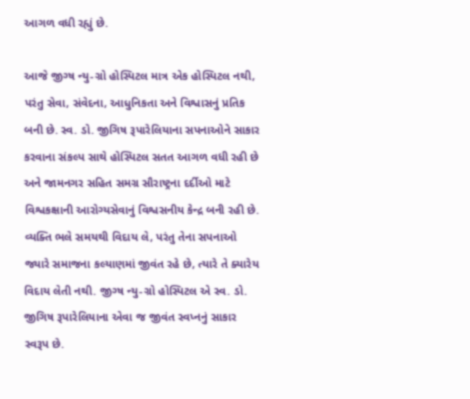આગળ વધી રહ્યું છે.

આજે જીગ્ષ ન્યુ-ગ્રો હોસ્પિટલ માત્ર એક હોસ્પિટલ નથી, પરંતુ સેવા, સંવેદના, આધુનિકતા અને વિશ્વાસનું પ્રતિક બની છે. સ્વ. ડો. જીગિષ રૂપારેલિયાના સપનાઓને સાકાર કરવાના સંકલ્પ સાથે હોસ્પિટલ સતત આગળ વધી રહી છે અને જામનગર સહિત સમગ્ર સૌરાષ્ટ્રના દર્દીઓ માટે વિશ્વકક્ષાની આરોગ્યસેવાનું વિશ્વસનીય કેન્દ્ર બની રહી છે. વ્યક્તિ ભલે સમયથી વિદાય લે, પરંતુ તેના સપનાઓ જ્યારે સમાજના કલ્યાણમાં જીવંત રહે છે, ત્યારે તે ક્યારેય વિદાય લેતી નથી. જીગ્ષ ન્યુ-ગ્રો હોસ્પિટલ એ સ્વ. ડો. જીગિષ રૂપારેલિયાના એવા જ જીવંત સ્વપ્નનું સાકાર સ્વરૂપ છે.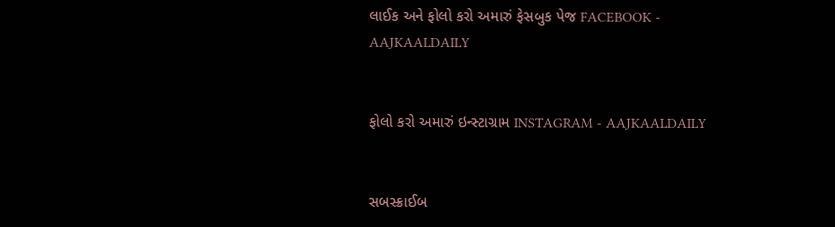લાઈક અને ફોલો કરો અમારું ફેસબુક પેજ FACEBOOK - AAJKAALDAILY


ફોલો કરો અમારું ઇન્સ્ટાગ્રામ INSTAGRAM - AAJKAALDAILY


સબસ્ક્રાઈબ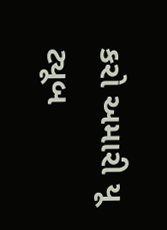કરો અમારી યૂ ટ્યૂબ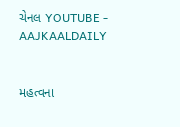ચેનલ YOUTUBE - AAJKAALDAILY


મહત્વના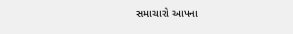સમાચારો આપના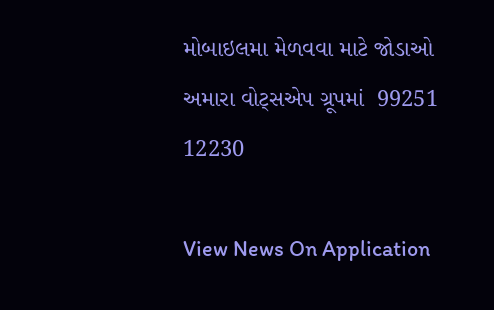મોબાઇલમા મેળવવા માટે જોડાઓ અમારા વોટ્સએપ ગ્રૂપમાં  99251 12230

View News On Application